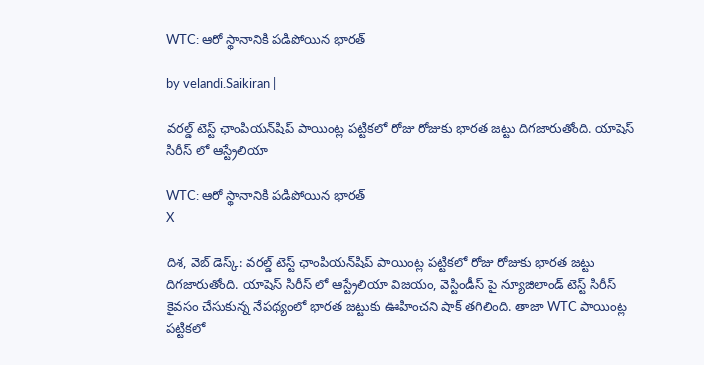WTC: ఆరో స్థానానికి పడిపోయిన భారత్

by velandi.Saikiran |

వరల్డ్ టెస్ట్ ఛాంపియన్‌షిప్ పాయింట్ల పట్టికలో రోజు రోజుకు భారత జట్టు దిగజారుతోంది. యాషెస్ సిరీస్ లో ఆస్ట్రేలియా

WTC: ఆరో స్థానానికి పడిపోయిన భారత్
X

దిశ‌, వెబ్ డెస్క్‌: వరల్డ్ టెస్ట్ ఛాంపియన్‌షిప్ పాయింట్ల పట్టికలో రోజు రోజుకు భారత జట్టు దిగజారుతోంది. యాషెస్ సిరీస్ లో ఆస్ట్రేలియా విజయం, వెస్టిండీస్ పై న్యూజిలాండ్ టెస్ట్ సిరీస్ కైవసం చేసుకున్న నేపథ్యంలో భారత జట్టుకు ఊహించని షాక్ తగిలింది. తాజా WTC పాయింట్ల‌ పట్టికలో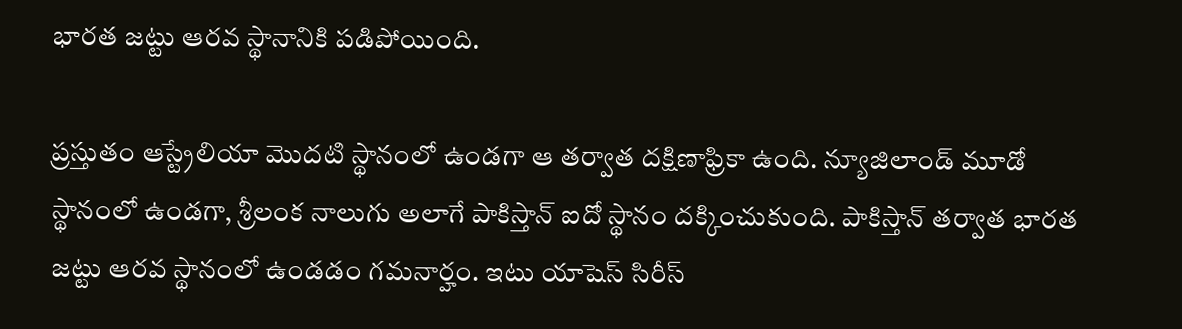భారత జట్టు ఆరవ స్థానానికి పడిపోయింది.

ప్రస్తుతం ఆస్ట్రేలియా మొదటి స్థానంలో ఉండగా ఆ తర్వాత దక్షిణాఫ్రికా ఉంది. న్యూజిలాండ్ మూడో స్థానంలో ఉండగా, శ్రీలంక నాలుగు అలాగే పాకిస్తాన్ ఐదో స్థానం ద‌క్కించుకుంది. పాకిస్తాన్ తర్వాత భారత జట్టు ఆరవ స్థానంలో ఉండడం గమనార్హం. ఇటు యాషెస్‌ సిరీస్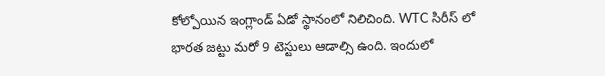కోల్పోయిన ఇంగ్లాండ్ ఏడో స్థానంలో నిలిచింది. WTC సిరీస్ లో భారత జట్టు మరో 9 టెస్టులు ఆడాల్సి ఉంది. ఇందులో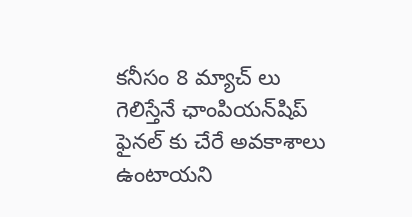కనీసం 8 మ్యాచ్ లు గెలిస్తేనే ఛాంపియన్‌షిప్ ఫైనల్ కు చేరే అవకాశాలు ఉంటాయని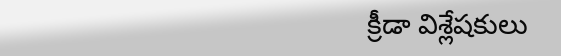క్రీడా విశ్లేషకులు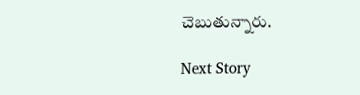చెబుతున్నారు.

Next Story